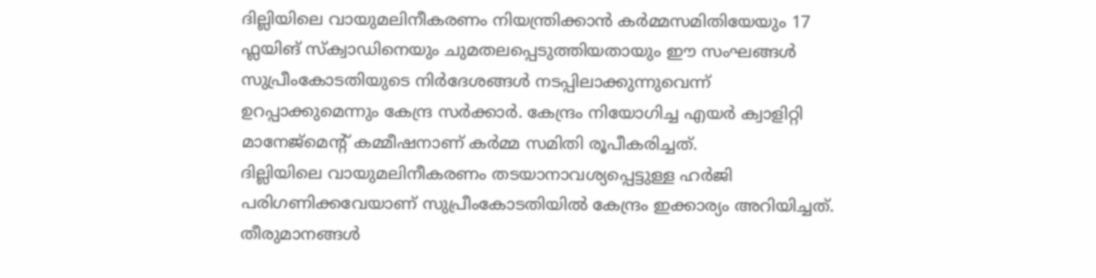ദില്ലിയിലെ വായുമലിനീകരണം നിയന്ത്രിക്കാൻ കർമ്മസമിതിയേയും 17 ഫ്ലയിങ് സ്ക്വാഡിനെയും ചുമതലപ്പെടുത്തിയതായും ഈ സംഘങ്ങൾ സുപ്രീംകോടതിയുടെ നിർദേശങ്ങൾ നടപ്പിലാക്കുന്നുവെന്ന് ഉറപ്പാക്കുമെന്നും കേന്ദ്ര സർക്കാർ. കേന്ദ്രം നിയോഗിച്ച എയർ ക്വാളിറ്റി മാനേജ്മെന്റ് കമ്മീഷനാണ് കർമ്മ സമിതി രൂപീകരിച്ചത്.
ദില്ലിയിലെ വായുമലിനീകരണം തടയാനാവശ്യപ്പെട്ടുള്ള ഹർജി പരിഗണിക്കവേയാണ് സുപ്രീംകോടതിയിൽ കേന്ദ്രം ഇക്കാര്യം അറിയിച്ചത്. തീരുമാനങ്ങൾ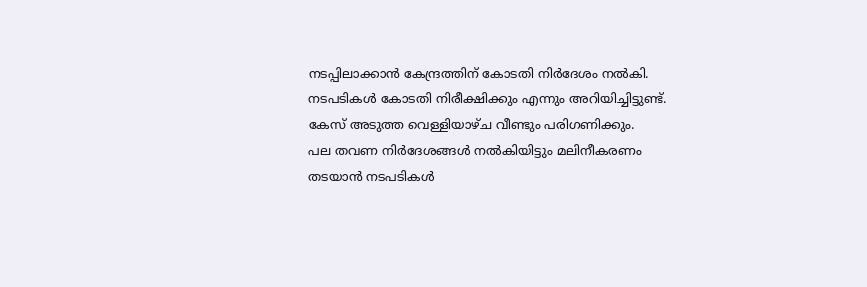നടപ്പിലാക്കാൻ കേന്ദ്രത്തിന് കോടതി നിർദേശം നൽകി. നടപടികൾ കോടതി നിരീക്ഷിക്കും എന്നും അറിയിച്ചിട്ടുണ്ട്. കേസ് അടുത്ത വെള്ളിയാഴ്ച വീണ്ടും പരിഗണിക്കും.
പല തവണ നിർദേശങ്ങൾ നൽകിയിട്ടും മലിനീകരണം തടയാൻ നടപടികൾ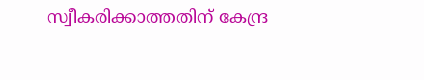സ്വീകരിക്കാത്തതിന് കേന്ദ്ര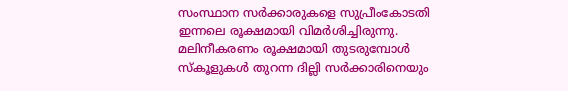സംസ്ഥാന സർക്കാരുകളെ സുപ്രീംകോടതി ഇന്നലെ രൂക്ഷമായി വിമർശിച്ചിരുന്നു. മലിനീകരണം രൂക്ഷമായി തുടരുമ്പോൾ സ്കൂളുകൾ തുറന്ന ദില്ലി സർക്കാരിനെയും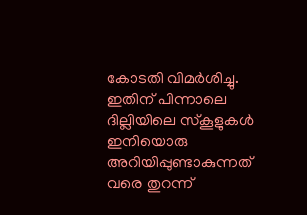കോടതി വിമർശിച്ചു. ഇതിന് പിന്നാലെ ദില്ലിയിലെ സ്കൂളുകൾ ഇനിയൊരു അറിയിപ്പുണ്ടാകുന്നത് വരെ തുറന്ന്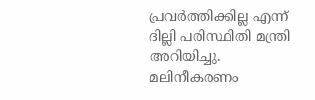പ്രവർത്തിക്കില്ല എന്ന് ദില്ലി പരിസ്ഥിതി മന്ത്രി അറിയിച്ചു. മലിനീകരണം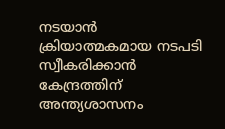നടയാൻ ക്രിയാത്മകമായ നടപടി സ്വീകരിക്കാൻ കേന്ദ്രത്തിന് അന്ത്യശാസനം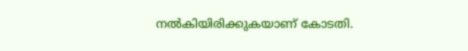നൽകിയിരിക്കുകയാണ് കോടതി.